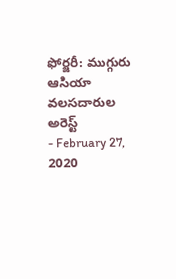ఫోర్జరీ: ముగ్గురు ఆసియా వలసదారుల అరెస్ట్
- February 27, 2020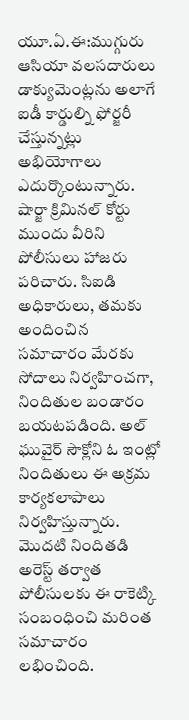యూ.ఏ.ఈ:ముగ్గురు ఆసియా వలసదారులు డాక్యుమెంట్లను అలాగే ఐడీ కార్డుల్ని ఫోర్జరీ చేస్తున్నట్లు అభియోగాలు ఎదుర్కొంటున్నారు. షార్జా క్రిమినల్ కోర్టు ముందు వీరిని పోలీసులు హాజరు పరిచారు. సిఐడి అధికారులు, తమకు అందించిన సమాచారం మేరకు సోదాలు నిర్వహించగా, నిందితుల బండారం బయటపడింది. అల్ ఘువైర్ సౌక్లోని ఓ ఇంట్లో నిందితులు ఈ అక్రమ కార్యకలాపాలు నిర్వహిస్తున్నారు. మొదటి నిందితడి అరెస్ట్ తర్వాత పోలీసులకు ఈ రాకెట్కి సంబంధించి మరింత సమాచారం లభించింది.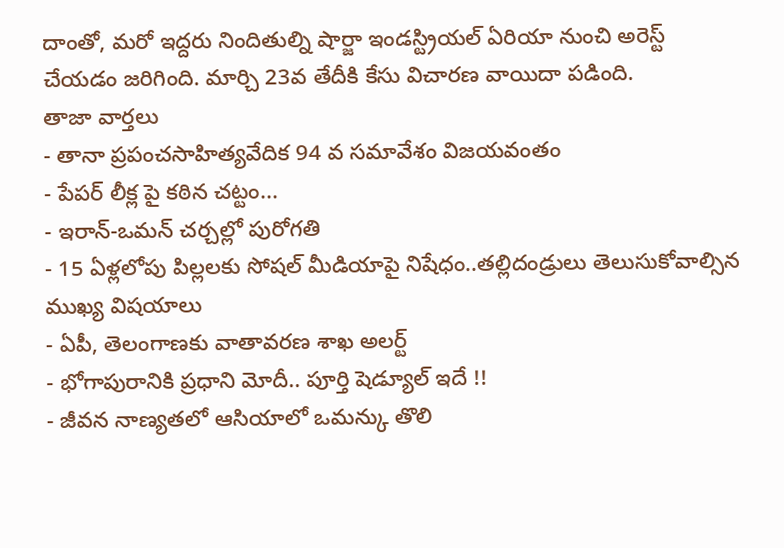దాంతో, మరో ఇద్దరు నిందితుల్ని షార్జా ఇండస్ట్రియల్ ఏరియా నుంచి అరెస్ట్ చేయడం జరిగింది. మార్చి 23వ తేదీకి కేసు విచారణ వాయిదా పడింది.
తాజా వార్తలు
- తానా ప్రపంచసాహిత్యవేదిక 94 వ సమావేశం విజయవంతం
- పేపర్ లీక్ల పై కఠిన చట్టం...
- ఇరాన్-ఒమన్ చర్చల్లో పురోగతి
- 15 ఏళ్లలోపు పిల్లలకు సోషల్ మీడియాపై నిషేధం..తల్లిదండ్రులు తెలుసుకోవాల్సిన ముఖ్య విషయాలు
- ఏపీ, తెలంగాణకు వాతావరణ శాఖ అలర్ట్
- భోగాపురానికి ప్రధాని మోదీ.. పూర్తి షెడ్యూల్ ఇదే !!
- జీవన నాణ్యతలో ఆసియాలో ఒమన్కు తొలి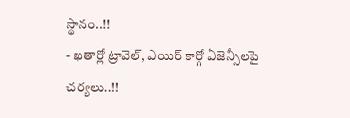స్థానం..!!
- ఖతార్లో ట్రావెల్, ఎయిర్ కార్గో ఏజెన్సీలపై చర్యలు..!!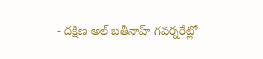- దక్షిణ అల్ బతీనాహ్ గవర్నరేట్లో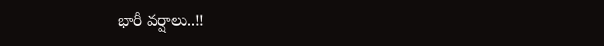భారీ వర్షాలు..!!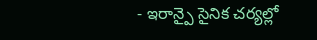- ఇరాన్పై సైనిక చర్యల్లో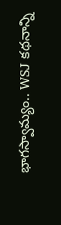భాగస్వామ్యం.. WSJ కథనాన్ని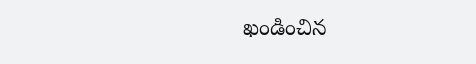ఖండించిన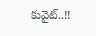కువైట్..!!